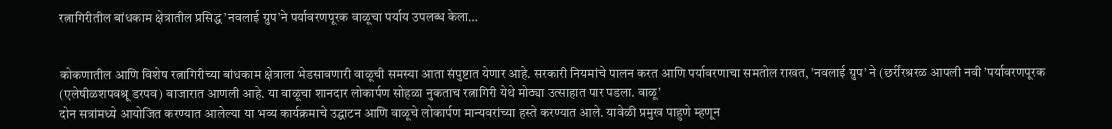रत्नागिरीतील बांधकाम क्षेत्रातील प्रसिद्ध ’नवलाई ग्रुप’ने पर्यावरणपूरक वाळूचा पर्याय उपलब्ध केला…


कोकणातील आणि विशेष रत्नागिरीच्या बांधकाम क्षेत्राला भेडसावणारी वाळूची समस्या आता संपुष्टात येणार आहे. सरकारी नियमांचे पालन करत आणि पर्यावरणाचा समतोल राखत, ’नवलाई ग्रुप’ ने (छर्रींरश्ररळ आपली नवी ’पर्यावरणपूरक (एलेषीळशपवश्रू डरपव) बाजारात आणली आहे. या वाळूचा शानदार लोकार्पण सोहळा नुकताच रत्नागिरी येथे मोठ्या उत्साहात पार पडला. वाळू’
दोन सत्रांमध्ये आयोजित करण्यात आलेल्या या भव्य कार्यक्रमाचे उद्घाटन आणि वाळूचे लोकार्पण मान्यवरांच्या हस्ते करण्यात आले. यावेळी प्रमुख पाहुणे म्हणून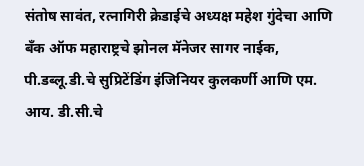संतोष सावंत, रत्नागिरी क्रेडाईचे अध्यक्ष महेश गुंदेचा आणि बँक ऑफ महाराष्ट्रचे झोनल मॅनेजर सागर नाईक, पी.डब्लू.डी.चे सुप्रिटेंडिंग इंजिनियर कुलकर्णी आणि एम. आय. डी.सी.चे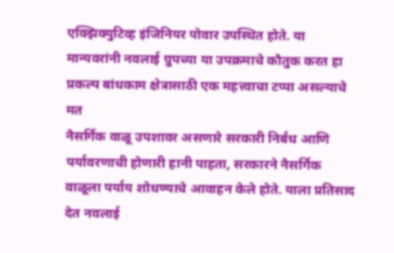एक्झिक्युटिव्ह इंजिनियर पोवार उपस्थित होते. या मान्यवरांनी नवलाई ग्रुपच्या या उपक्रमाचे कौतुक करत हा प्रकल्प बांधकाम क्षेत्रासाठी एक महत्त्वाचा टप्पा असल्याचे मत
नैसर्गिक वाळू उपशावर असणारे सरकारी निर्बंध आणि पर्यावरणाची होणारी हानी पाहता, सरकारने नैसर्गिक वाळूला पर्याय शोधण्याचे आवाहन केले होते. याला प्रतिसाद देत नवलाई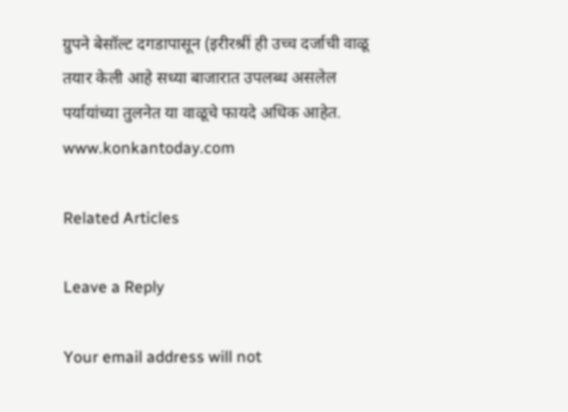ग्रुपने बेसॉल्ट दगडापासून (इरीरश्रीं ही उच्च दर्जाची वाळू तयार केली आहे सध्या बाजारात उपलब्ध असलेल पर्यायांच्या तुलनेत या वाळूचे फायदे अधिक आहेत.
www.konkantoday.com

Related Articles

Leave a Reply

Your email address will not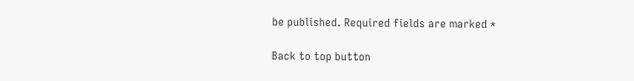be published. Required fields are marked *

Back to top button